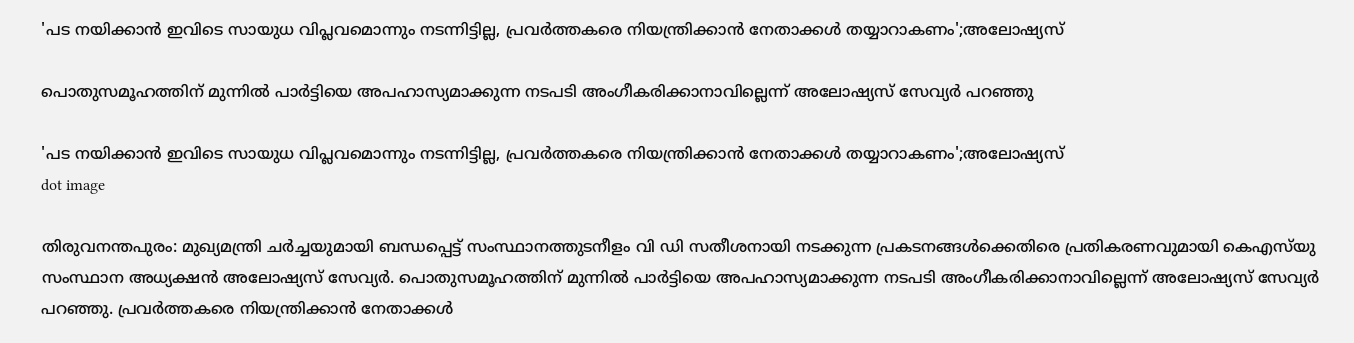'പട നയിക്കാൻ ഇവിടെ സായുധ വിപ്ലവമൊന്നും നടന്നിട്ടില്ല, പ്രവർത്തകരെ നിയന്ത്രിക്കാൻ നേതാക്കൾ തയ്യാറാകണം';അലോഷ്യസ്

പൊതുസമൂഹത്തിന് മുന്നില്‍ പാര്‍ട്ടിയെ അപഹാസ്യമാക്കുന്ന നടപടി അംഗീകരിക്കാനാവില്ലെന്ന് അലോഷ്യസ് സേവ്യര്‍ പറഞ്ഞു

'പട നയിക്കാൻ ഇവിടെ സായുധ വിപ്ലവമൊന്നും നടന്നിട്ടില്ല, പ്രവർത്തകരെ നിയന്ത്രിക്കാൻ നേതാക്കൾ തയ്യാറാകണം';അലോഷ്യസ്
dot image

തിരുവനന്തപുരം: മുഖ്യമന്ത്രി ചര്‍ച്ചയുമായി ബന്ധപ്പെട്ട് സംസ്ഥാനത്തുടനീളം വി ഡി സതീശനായി നടക്കുന്ന പ്രകടനങ്ങള്‍ക്കെതിരെ പ്രതികരണവുമായി കെഎസ്‌യു സംസ്ഥാന അധ്യക്ഷന്‍ അലോഷ്യസ് സേവ്യര്‍. പൊതുസമൂഹത്തിന് മുന്നില്‍ പാര്‍ട്ടിയെ അപഹാസ്യമാക്കുന്ന നടപടി അംഗീകരിക്കാനാവില്ലെന്ന് അലോഷ്യസ് സേവ്യര്‍ പറഞ്ഞു. പ്രവര്‍ത്തകരെ നിയന്ത്രിക്കാന്‍ നേതാക്കള്‍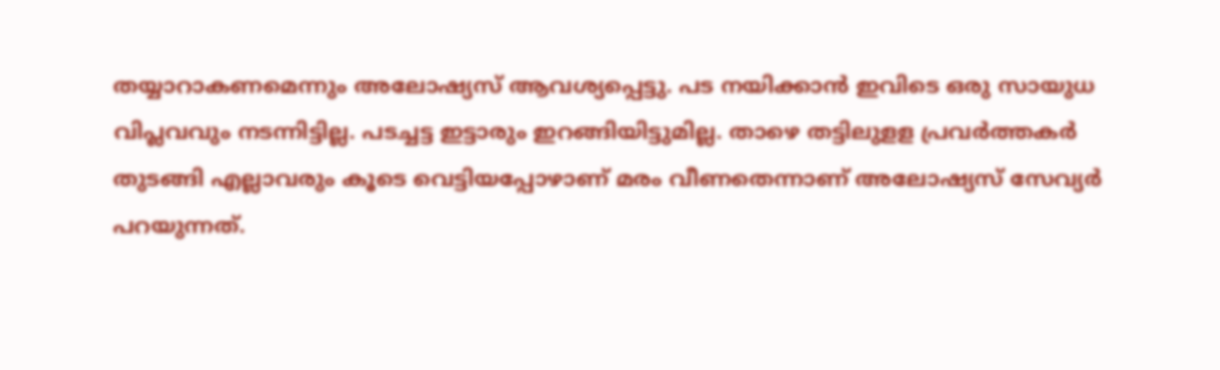തയ്യാറാകണമെന്നും അലോഷ്യസ് ആവശ്യപ്പെട്ടു. പട നയിക്കാന്‍ ഇവിടെ ഒരു സായുധ വിപ്ലവവും നടന്നിട്ടില്ല. പടച്ചട്ട ഇട്ടാരും ഇറങ്ങിയിട്ടുമില്ല. താഴെ തട്ടിലുളള പ്രവര്‍ത്തകര്‍ തുടങ്ങി എല്ലാവരും കൂടെ വെട്ടിയപ്പോഴാണ് മരം വീണതെന്നാണ് അലോഷ്യസ് സേവ്യര്‍ പറയുന്നത്.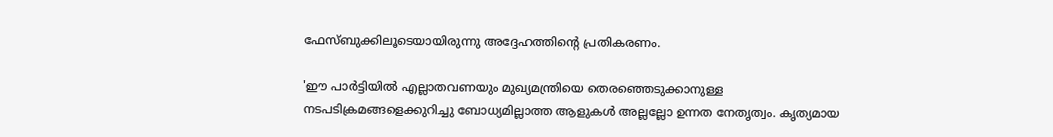ഫേസ്ബുക്കിലൂടെയായിരുന്നു അദ്ദേഹത്തിന്റെ പ്രതികരണം.

'ഈ പാർട്ടിയിൽ എല്ലാതവണയും മുഖ്യമന്ത്രിയെ തെരഞ്ഞെടുക്കാനുള്ള നടപടിക്രമങ്ങളെക്കുറിച്ചു ബോധ്യമില്ലാത്ത ആളുകൾ അല്ലല്ലോ ഉന്നത നേതൃത്വം. കൃത്യമായ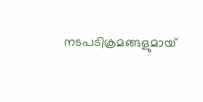നടപടിക്രമങ്ങളുമായ്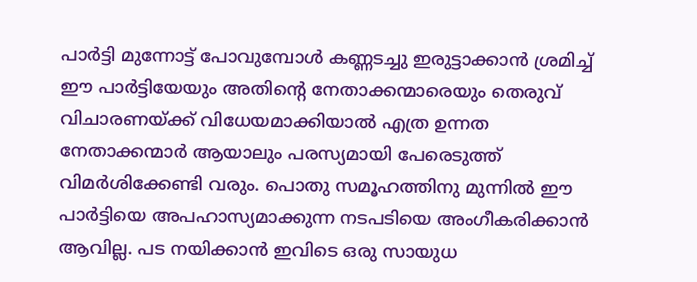പാർട്ടി മുന്നോട്ട് പോവുമ്പോൾ കണ്ണടച്ചു ഇരുട്ടാക്കാൻ ശ്രമിച്ച് ഈ പാർട്ടിയേയും അതിന്റെ നേതാക്കന്മാരെയും തെരുവ് വിചാരണയ്ക്ക് വിധേയമാക്കിയാൽ എത്ര ഉന്നത നേതാക്കന്മാർ ആയാലും പരസ്യമായി പേരെടുത്ത് വിമർശിക്കേണ്ടി വരും. പൊതു സമൂഹത്തിനു മുന്നിൽ ഈ പാർട്ടിയെ അപഹാസ്യമാക്കുന്ന നടപടിയെ അംഗീകരിക്കാൻ ആവില്ല. പട നയിക്കാൻ ഇവിടെ ഒരു സായുധ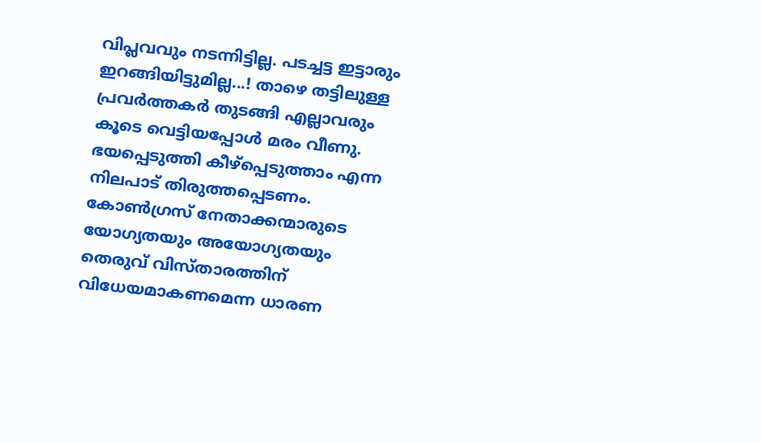വിപ്ലവവും നടന്നിട്ടില്ല. പടച്ചട്ട ഇട്ടാരും ഇറങ്ങിയിട്ടുമില്ല...! താഴെ തട്ടിലുള്ള പ്രവർത്തകർ തുടങ്ങി എല്ലാവരും കൂടെ വെട്ടിയപ്പോൾ മരം വീണു. ഭയപ്പെടുത്തി കീഴ്പ്പെടുത്താം എന്ന നിലപാട് തിരുത്തപ്പെടണം. കോൺഗ്രസ് നേതാക്കന്മാരുടെ യോഗ്യതയും അയോഗ്യതയും തെരുവ് വിസ്താരത്തിന് വിധേയമാകണമെന്ന ധാരണ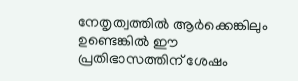നേതൃത്വത്തിൽ ആർക്കെങ്കിലും ഉണ്ടെങ്കിൽ ഈ പ്രതിഭാസത്തിന് ശേഷം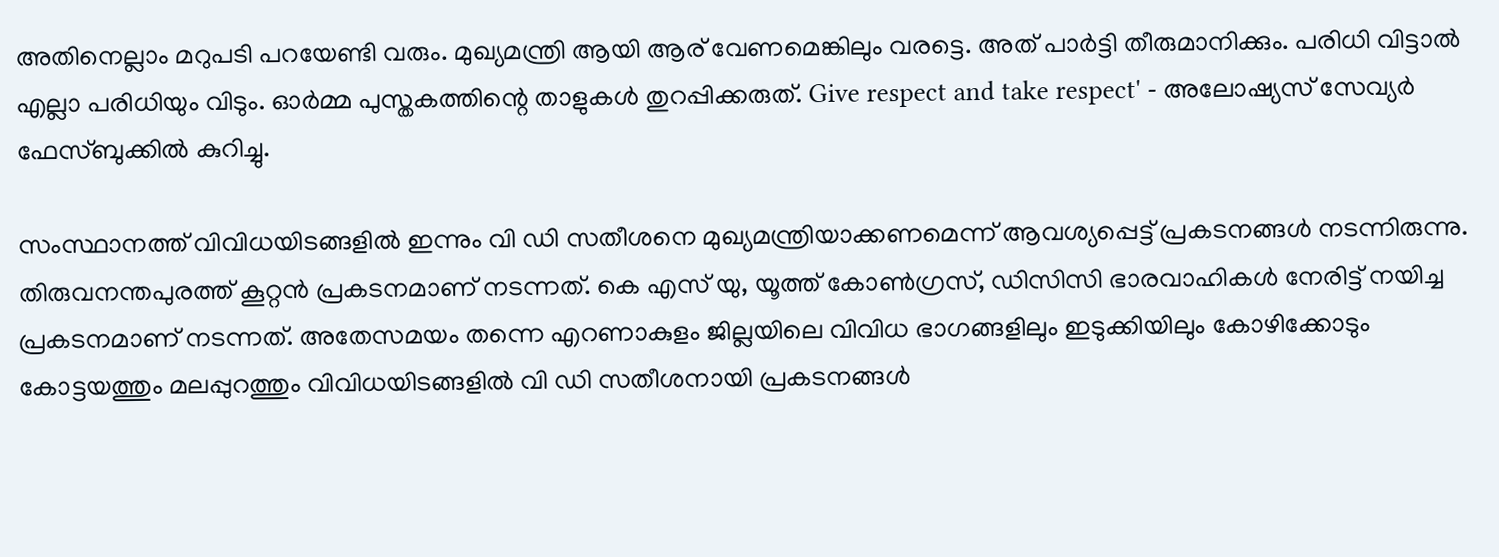അതിനെല്ലാം മറുപടി പറയേണ്ടി വരും. മുഖ്യമന്ത്രി ആയി ആര് വേണമെങ്കിലും വരട്ടെ. അത് പാർട്ടി തീരുമാനിക്കും. പരിധി വിട്ടാൽ എല്ലാ പരിധിയും വിടും. ഓർമ്മ പുസ്തകത്തിന്റെ താളുകൾ തുറപ്പിക്കരുത്. Give respect and take respect' - അലോഷ്യസ് സേവ്യർ ഫേസ്ബുക്കിൽ കുറിച്ചു.

സംസ്ഥാനത്ത് വിവിധയിടങ്ങളിൽ ഇന്നും വി ഡി സതീശനെ മുഖ്യമന്ത്രിയാക്കണമെന്ന് ആവശ്യപ്പെട്ട് പ്രകടനങ്ങൾ നടന്നിരുന്നു. തിരുവനന്തപുരത്ത് കൂറ്റൻ പ്രകടനമാണ് നടന്നത്. കെ എസ് യു, യൂത്ത് കോൺഗ്രസ്, ഡിസിസി ഭാരവാഹികൾ നേരിട്ട് നയിച്ച പ്രകടനമാണ് നടന്നത്. അതേസമയം തന്നെ എറണാകുളം ജില്ലയിലെ വിവിധ ഭാഗങ്ങളിലും ഇടുക്കിയിലും കോഴിക്കോടും കോട്ടയത്തും മലപ്പുറത്തും വിവിധയിടങ്ങളിൽ വി ഡി സതീശനായി പ്രകടനങ്ങൾ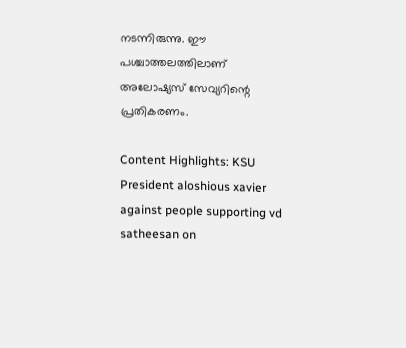നടന്നിരുന്നു. ഈ പശ്ചാത്തലത്തിലാണ് അലോഷ്യസ് സേവ്യറിന്റെ പ്രതികരണം.

Content Highlights: KSU President aloshious xavier against people supporting vd satheesan on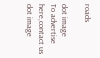roads

dot image
To advertise here,contact us
dot image